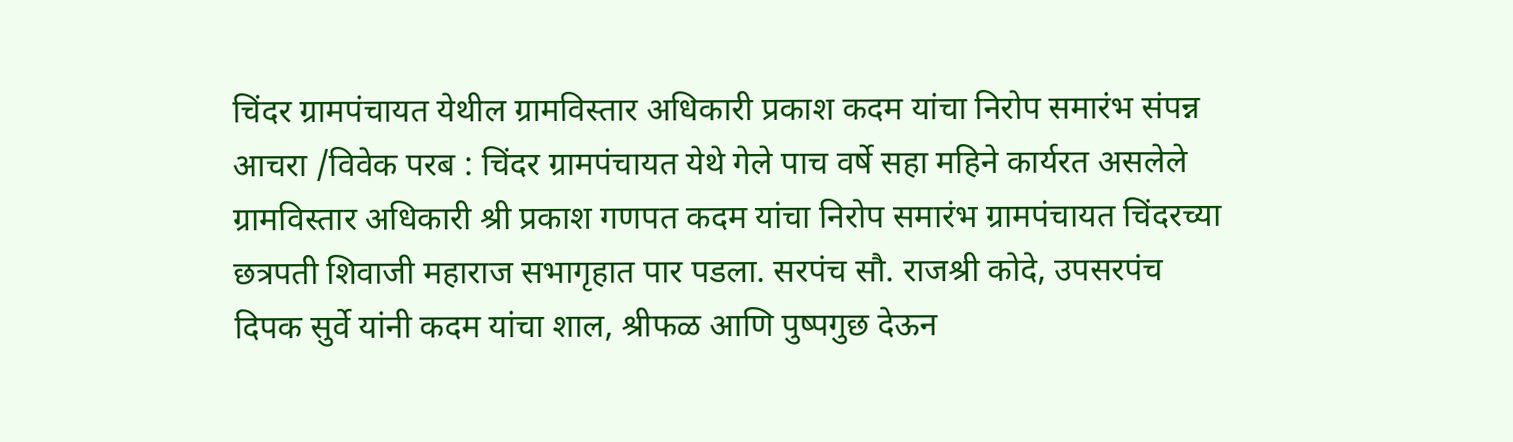चिंदर ग्रामपंचायत येथील ग्रामविस्तार अधिकारी प्रकाश कदम यांचा निरोप समारंभ संपन्न
आचरा /विवेक परब : चिंदर ग्रामपंचायत येथे गेले पाच वर्षे सहा महिने कार्यरत असलेले ग्रामविस्तार अधिकारी श्री प्रकाश गणपत कदम यांचा निरोप समारंभ ग्रामपंचायत चिंदरच्या छत्रपती शिवाजी महाराज सभागृहात पार पडला. सरपंच सौ. राजश्री कोदे, उपसरपंच दिपक सुर्वे यांनी कदम यांचा शाल, श्रीफळ आणि पुष्पगुछ देऊन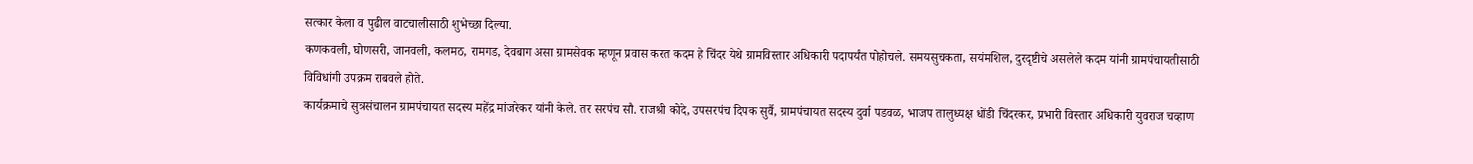सत्कार केला व पुढील वाटचालीसाठी शुभेच्छा दिल्या.
कणकवली, घोणसरी, जानवली, कलमठ, रामगड, देवबाग असा ग्रामसेवक म्हणून प्रवास करत कदम हे चिंदर येथे ग्रामविस्तार अधिकारी पदापर्यंत पोहोचले. समयसुचकता, सयंमशिल, दुरदृष्टीचे असलेले कदम यांनी ग्रामपंचायतीसाठी विविधांगी उपक्रम राबवले होते.
कार्यक्रमाचे सुत्रसंचालन ग्रामपंचायत सदस्य महेंद्र मांजरेकर यांनी केले. तर सरपंच सौ. राजश्री कोदे, उपसरपंच दिपक सुर्वै, ग्रामपंचायत सदस्य दुर्वा पडवळ, भाजप तालुध्यक्ष धोंडी चिंदरकर, प्रभारी विस्तार अधिकारी युवराज चव्हाण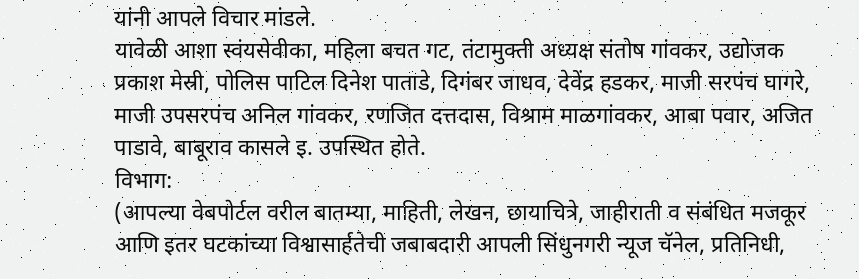यांनी आपले विचार मांडले.
यावेळी आशा स्वंयसेवीका, महिला बचत गट, तंटामुक्ती अध्यक्ष संतोष गांवकर, उद्योजक प्रकाश मेस्री, पोलिस पाटिल दिनेश पाताडे, दिगंबर जाधव, देवेंद्र हडकर, माजी सरपंच घागरे, माजी उपसरपंच अनिल गांवकर, रणजित दत्तदास, विश्राम माळगांवकर, आबा पवार, अजित पाडावे, बाबूराव कासले इ. उपस्थित होते.
विभाग:
(आपल्या वेबपोर्टल वरील बातम्या, माहिती, लेखन, छायाचित्रे, जाहीराती व संबंधित मजकूर आणि इतर घटकांच्या विश्वासार्हतेची जबाबदारी आपली सिंधुनगरी न्यूज चॅनेल, प्रतिनिधी,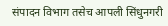संपादन विभाग तसेच आपली सिंधुनगरी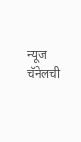न्यूज चॅनेलची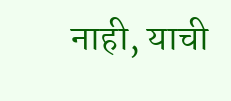नाही, याची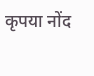कृपया नोंद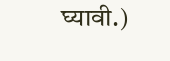घ्यावी.)